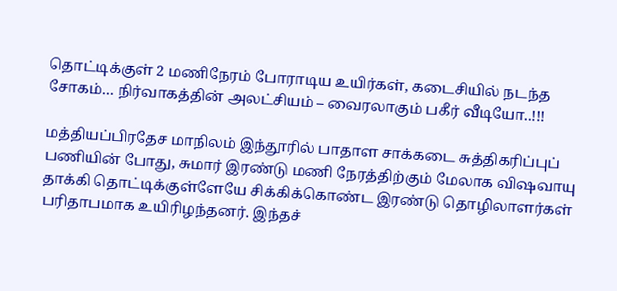தொட்டிக்குள் 2 மணிநேரம் போராடிய உயிர்கள், கடைசியில் நடந்த சோகம்… நிர்வாகத்தின் அலட்சியம் – வைரலாகும் பகீர் வீடியோ..!!!

மத்தியப்பிரதேச மாநிலம் இந்தூரில் பாதாள சாக்கடை சுத்திகரிப்புப் பணியின் போது, சுமார் இரண்டு மணி நேரத்திற்கும் மேலாக விஷவாயு தாக்கி தொட்டிக்குள்ளேயே சிக்கிக்கொண்ட இரண்டு தொழிலாளர்கள் பரிதாபமாக உயிரிழந்தனர். இந்தச்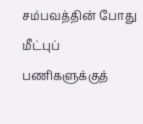சம்பவத்தின் போது மீட்புப் பணிகளுக்குத்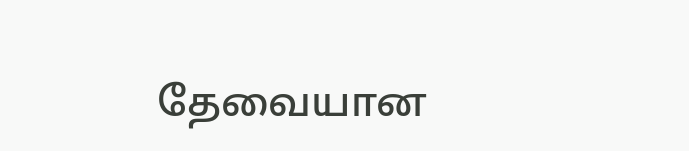தேவையான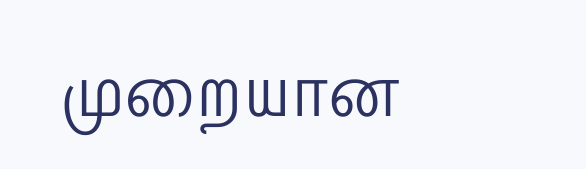முறையான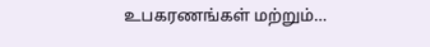உபகரணங்கள் மற்றும்…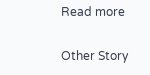Read more

Other Story